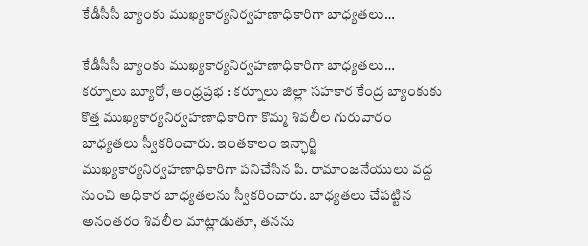కేడీసీసీ బ్యాంకు ముఖ్యకార్యనిర్వహణాధికారిగా బాధ్యతలు…

కేడీసీసీ బ్యాంకు ముఖ్యకార్యనిర్వహణాధికారిగా బాధ్యతలు…
కర్నూలు బ్యూరో, ఆంధ్రప్రభ : కర్నూలు జిల్లా సహకార కేంద్ర బ్యాంకుకు కొత్త ముఖ్యకార్యనిర్వహణాధికారిగా కొమ్మ శివలీల గురువారం బాధ్యతలు స్వీకరించారు. ఇంతకాలం ఇన్ఛార్జి ముఖ్యకార్యనిర్వహణాధికారిగా పనిచేసిన పి. రామాంజనేయులు వద్ద నుంచి అధికార బాధ్యతలను స్వీకరించారు. బాధ్యతలు చేపట్టిన అనంతరం శివలీల మాట్లాడుతూ, తనను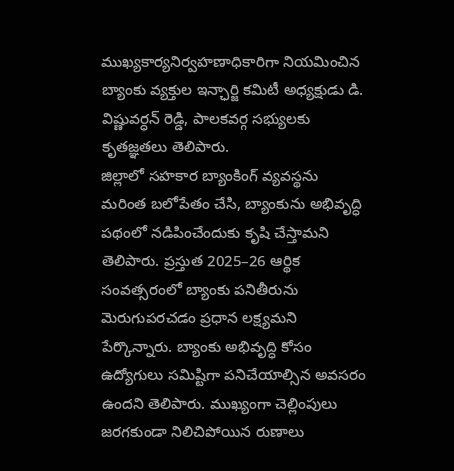ముఖ్యకార్యనిర్వహణాధికారిగా నియమించిన బ్యాంకు వ్యక్తుల ఇన్ఛార్జి కమిటీ అధ్యక్షుడు డి. విష్ణువర్ధన్ రెడ్డి, పాలకవర్గ సభ్యులకు కృతజ్ఞతలు తెలిపారు.
జిల్లాలో సహకార బ్యాంకింగ్ వ్యవస్థను మరింత బలోపేతం చేసి, బ్యాంకును అభివృద్ధి పథంలో నడిపించేందుకు కృషి చేస్తామని తెలిపారు. ప్రస్తుత 2025–26 ఆర్థిక సంవత్సరంలో బ్యాంకు పనితీరును మెరుగుపరచడం ప్రధాన లక్ష్యమని పేర్కొన్నారు. బ్యాంకు అభివృద్ధి కోసం ఉద్యోగులు సమిష్టిగా పనిచేయాల్సిన అవసరం ఉందని తెలిపారు. ముఖ్యంగా చెల్లింపులు జరగకుండా నిలిచిపోయిన రుణాలు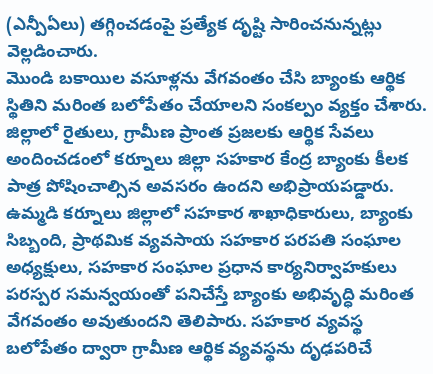(ఎన్పీఏలు) తగ్గించడంపై ప్రత్యేక దృష్టి సారించనున్నట్లు వెల్లడించారు.
మొండి బకాయిల వసూళ్లను వేగవంతం చేసి బ్యాంకు ఆర్థిక స్థితిని మరింత బలోపేతం చేయాలని సంకల్పం వ్యక్తం చేశారు. జిల్లాలో రైతులు, గ్రామీణ ప్రాంత ప్రజలకు ఆర్థిక సేవలు అందించడంలో కర్నూలు జిల్లా సహకార కేంద్ర బ్యాంకు కీలక పాత్ర పోషించాల్సిన అవసరం ఉందని అభిప్రాయపడ్డారు. ఉమ్మడి కర్నూలు జిల్లాలో సహకార శాఖాధికారులు, బ్యాంకు సిబ్బంది, ప్రాథమిక వ్యవసాయ సహకార పరపతి సంఘాల అధ్యక్షులు, సహకార సంఘాల ప్రధాన కార్యనిర్వాహకులు పరస్పర సమన్వయంతో పనిచేస్తే బ్యాంకు అభివృద్ధి మరింత వేగవంతం అవుతుందని తెలిపారు. సహకార వ్యవస్థ బలోపేతం ద్వారా గ్రామీణ ఆర్థిక వ్యవస్థను దృఢపరిచే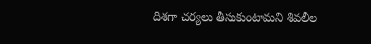దిశగా చర్యలు తీసుకుంటామని శివలీల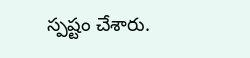స్పష్టం చేశారు.